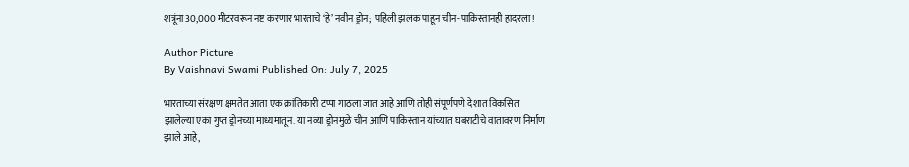शत्रूंना 30,000 मीटरवरून नष्ट करणार भारताचे ‘हे’ नवीन ड्रोन; पहिली झलक पाहून चीन-पाकिस्तानही हादरला!

Author Picture
By Vaishnavi Swami Published On: July 7, 2025

भारताच्या संरक्षण क्षमतेत आता एक क्रांतिकारी टप्पा गाठला जात आहे आणि तोही संपूर्णपणे देशात विकसित झालेल्या एका गुप्त ड्रोनच्या माध्यमातून. या नव्या ड्रोनमुळे चीन आणि पाकिस्तान यांच्यात घबराटीचे वातावरण निर्माण झाले आहे,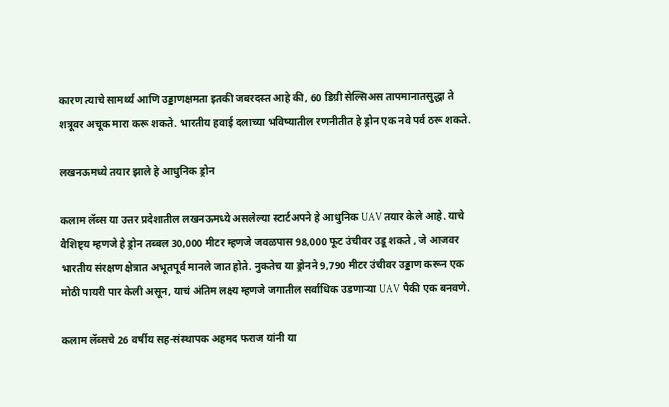कारण त्याचे सामर्थ्य आणि उड्डाणक्षमता इतकी जबरदस्त आहे की, 60 डिग्री सेल्सिअस तापमानातसुद्धा ते शत्रूवर अचूक मारा करू शकते. भारतीय हवाई दलाच्या भविष्यातील रणनीतीत हे ड्रोन एक नवे पर्व ठरू शकते.

लखनऊमध्ये तयार झाले हे आधुनिक ड्रोन

कलाम लॅब्स या उत्तर प्रदेशातील लखनऊमध्ये असलेल्या स्टार्टअपने हे आधुनिक UAV तयार केले आहे. याचे वैशिष्ट्य म्हणजे हे ड्रोन तब्बल 30,000 मीटर म्हणजे जवळपास 98,000 फूट उंचीवर उडू शकते , जे आजवर भारतीय संरक्षण क्षेत्रात अभूतपूर्व मानले जात होते. नुकतेच या ड्रोनने 9,790 मीटर उंचीवर उड्डाण करून एक मोठी पायरी पार केली असून, याचं अंतिम लक्ष्य म्हणजे जगातील सर्वाधिक उडणाऱ्या UAV पैकी एक बनवणे.

कलाम लॅब्सचे 26 वर्षीय सह-संस्थापक अहमद फराज यांनी या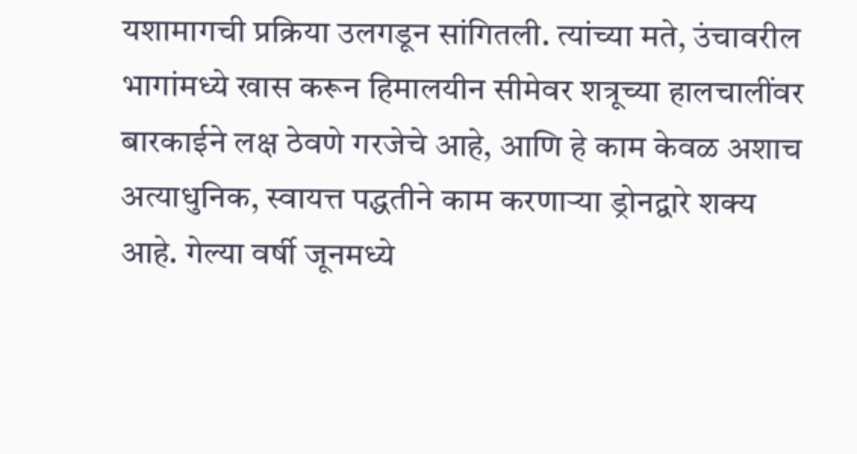यशामागची प्रक्रिया उलगडून सांगितली. त्यांच्या मते, उंचावरील भागांमध्ये खास करून हिमालयीन सीमेवर शत्रूच्या हालचालींवर बारकाईने लक्ष ठेवणे गरजेचे आहे, आणि हे काम केवळ अशाच अत्याधुनिक, स्वायत्त पद्धतीने काम करणाऱ्या ड्रोनद्वारे शक्य आहे. गेल्या वर्षी जूनमध्ये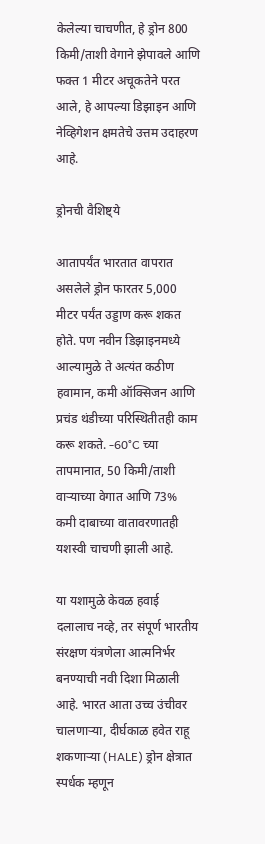केलेल्या चाचणीत, हे ड्रोन 800 किमी/ताशी वेगाने झेपावले आणि फक्त 1 मीटर अचूकतेने परत आले, हे आपल्या डिझाइन आणि नेव्हिगेशन क्षमतेचे उत्तम उदाहरण आहे.

ड्रोनची वैशिष्ट्ये

आतापर्यंत भारतात वापरात असलेले ड्रोन फारतर 5,000 मीटर पर्यंत उड्डाण करू शकत होते. पण नवीन डिझाइनमध्ये आल्यामुळे ते अत्यंत कठीण हवामान, कमी ऑक्सिजन आणि प्रचंड थंडीच्या परिस्थितीतही काम करू शकते. -60°C च्या तापमानात, 50 किमी/ताशी वाऱ्याच्या वेगात आणि 73% कमी दाबाच्या वातावरणातही यशस्वी चाचणी झाली आहे.

या यशामुळे केवळ हवाई दलालाच नव्हे, तर संपूर्ण भारतीय संरक्षण यंत्रणेला आत्मनिर्भर बनण्याची नवी दिशा मिळाली आहे. भारत आता उच्च उंचीवर चालणाऱ्या, दीर्घकाळ हवेत राहू शकणाऱ्या (HALE) ड्रोन क्षेत्रात स्पर्धक म्हणून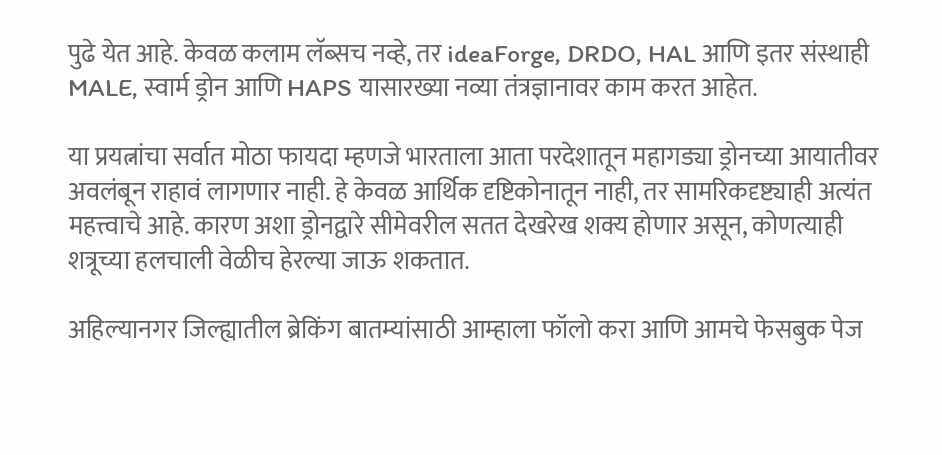पुढे येत आहे. केवळ कलाम लॅब्सच नव्हे, तर ideaForge, DRDO, HAL आणि इतर संस्थाही MALE, स्वार्म ड्रोन आणि HAPS यासारख्या नव्या तंत्रज्ञानावर काम करत आहेत.

या प्रयत्नांचा सर्वात मोठा फायदा म्हणजे भारताला आता परदेशातून महागड्या ड्रोनच्या आयातीवर अवलंबून राहावं लागणार नाही. हे केवळ आर्थिक दृष्टिकोनातून नाही, तर सामरिकदृष्ट्याही अत्यंत महत्त्वाचे आहे. कारण अशा ड्रोनद्वारे सीमेवरील सतत देखरेख शक्य होणार असून, कोणत्याही शत्रूच्या हलचाली वेळीच हेरल्या जाऊ शकतात.

अहिल्यानगर जिल्ह्यातील ब्रेकिंग बातम्यांसाठी आम्हाला फॉलो करा आणि आमचे फेसबुक पेज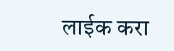लाईक करा